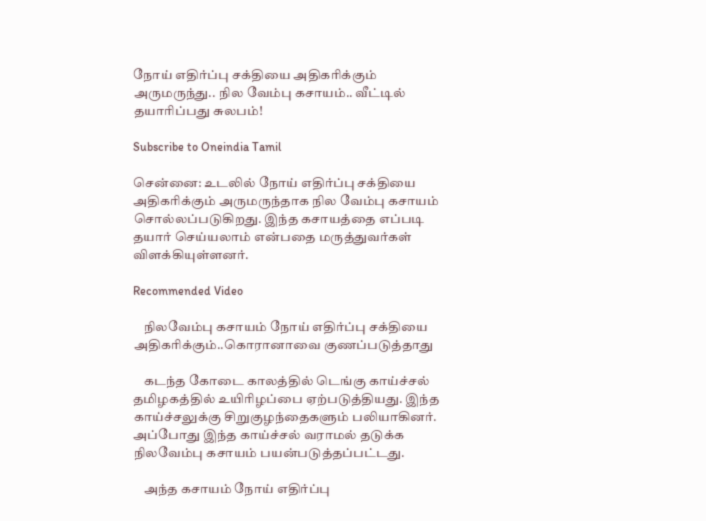நோய் எதிர்ப்பு சக்தியை அதிகரிக்கும் அருமருந்து.. நில வேம்பு கசாயம்.. வீட்டில் தயாரிப்பது சுலபம்!

Subscribe to Oneindia Tamil

சென்னை: உடலில் நோய் எதிர்ப்பு சக்தியை அதிகரிக்கும் அருமருந்தாக நில வேம்பு கசாயம் சொல்லப்படுகிறது. இந்த கசாயத்தை எப்படி தயார் செய்யலாம் என்பதை மருத்துவர்கள் விளக்கியுள்ளனர்.

Recommended Video

    நிலவேம்பு கசாயம் நோய் எதிர்ப்பு சக்தியை அதிகரிக்கும்..கொரானாவை குணப்படுத்தாது

    கடந்த கோடை காலத்தில் டெங்கு காய்ச்சல் தமிழகத்தில் உயிரிழப்பை ஏற்படுத்தியது. இந்த காய்ச்சலுக்கு சிறுகுழந்தைகளும் பலியாகினர். அப்போது இந்த காய்ச்சல் வராமல் தடுக்க நிலவேம்பு கசாயம் பயன்படுத்தப்பட்டது.

    அந்த கசாயம் நோய் எதிர்ப்பு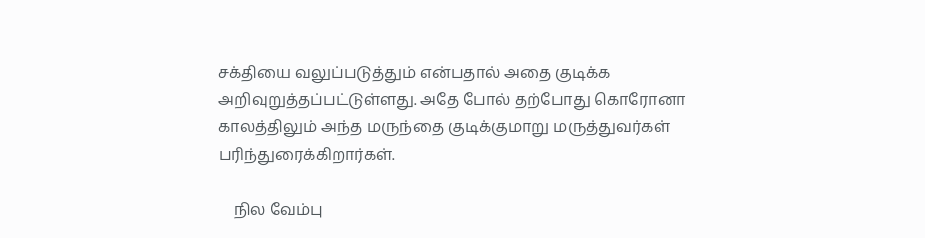சக்தியை வலுப்படுத்தும் என்பதால் அதை குடிக்க அறிவுறுத்தப்பட்டுள்ளது. அதே போல் தற்போது கொரோனா காலத்திலும் அந்த மருந்தை குடிக்குமாறு மருத்துவர்கள் பரிந்துரைக்கிறார்கள்.

    நில வேம்பு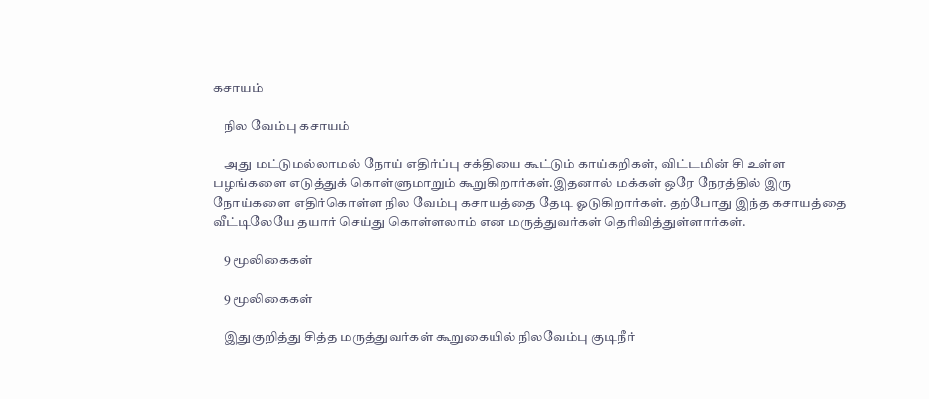கசாயம்

    நில வேம்பு கசாயம்

    அது மட்டுமல்லாமல் நோய் எதிர்ப்பு சக்தியை கூட்டும் காய்கறிகள், விட்டமின் சி உள்ள பழங்களை எடுத்துக் கொள்ளுமாறும் கூறுகிறார்கள்.இதனால் மக்கள் ஒரே நேரத்தில் இரு நோய்களை எதிர்கொள்ள நில வேம்பு கசாயத்தை தேடி ஓடுகிறார்கள். தற்போது இந்த கசாயத்தை வீட்டிலேயே தயார் செய்து கொள்ளலாம் என மருத்துவர்கள் தெரிவித்துள்ளார்கள்.

    9 மூலிகைகள்

    9 மூலிகைகள்

    இதுகுறித்து சித்த மருத்துவர்கள் கூறுகையில் நிலவேம்பு குடிநீர்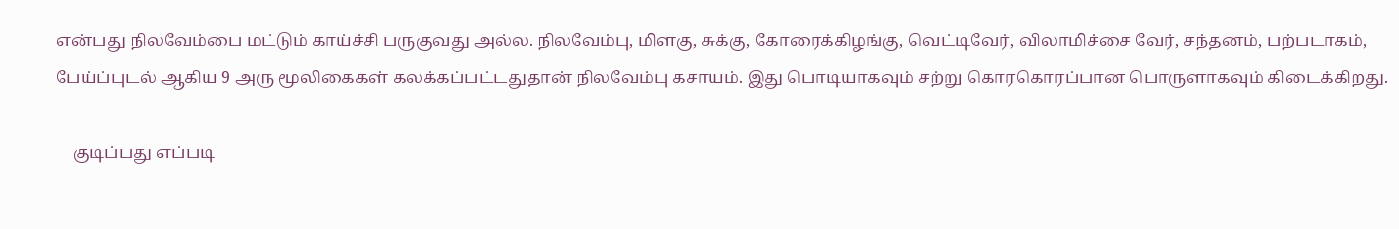என்பது நிலவேம்பை மட்டும் காய்ச்சி பருகுவது அல்ல. நிலவேம்பு, மிளகு, சுக்கு, கோரைக்கிழங்கு, வெட்டிவேர், விலாமிச்சை வேர், சந்தனம், பற்படாகம், பேய்ப்புடல் ஆகிய 9 அரு மூலிகைகள் கலக்கப்பட்டதுதான் நிலவேம்பு கசாயம். இது பொடியாகவும் சற்று கொரகொரப்பான பொருளாகவும் கிடைக்கிறது.

    குடிப்பது எப்படி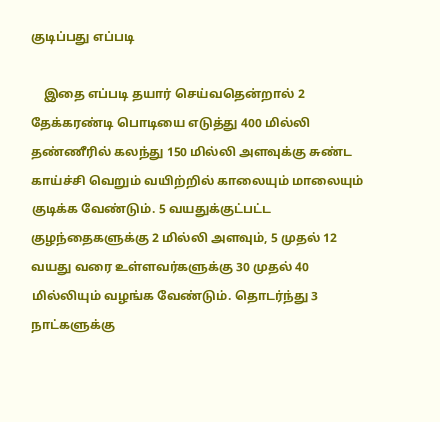குடிப்பது எப்படி

    இதை எப்படி தயார் செய்வதென்றால் 2 தேக்கரண்டி பொடியை எடுத்து 400 மில்லி தண்ணீரில் கலந்து 150 மில்லி அளவுக்கு சுண்ட காய்ச்சி வெறும் வயிற்றில் காலையும் மாலையும் குடிக்க வேண்டும். 5 வயதுக்குட்பட்ட குழந்தைகளுக்கு 2 மில்லி அளவும், 5 முதல் 12 வயது வரை உள்ளவர்களுக்கு 30 முதல் 40 மில்லியும் வழங்க வேண்டும். தொடர்ந்து 3 நாட்களுக்கு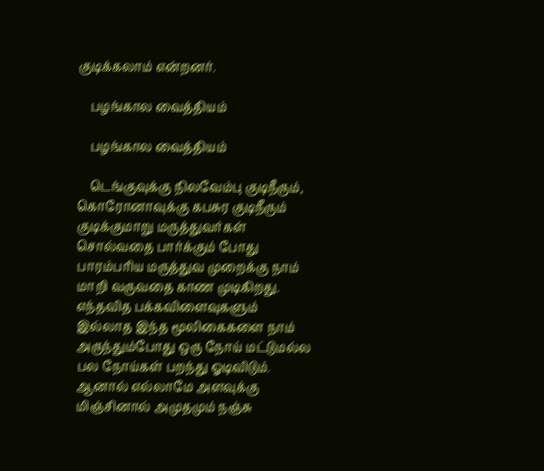குடிக்கலாம் என்றனர்.

    பழங்கால வைத்தியம்

    பழங்கால வைத்தியம்

    டெங்குவுக்கு நிலவேம்பு குடிநீரும், கொரோனாவுக்கு கபசுர குடிநீரும் குடிக்குமாறு மருத்துவர்கள் சொல்வதை பார்க்கும் போது பாரம்பரிய மருத்துவ முறைக்கு நாம் மாறி வருவதை காண முடிகிறது. எந்தவித பக்கவிளைவுகளும் இல்லாத இந்த மூலிகைகளை நாம் அருந்தும்போது ஒரு நோய் மட்டுமல்ல பல நோய்கள் பறந்து ஓடிவிடும். ஆனால் எல்லாமே அளவுக்கு மிஞ்சினால் அமுதமும் நஞ்சு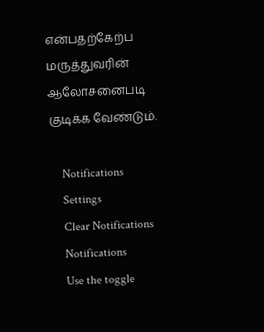என்பதற்கேற்ப மருத்துவரின் ஆலோசனைபடி குடிக்க வேண்டும்.

    Notifications
    Settings
    Clear Notifications
    Notifications
    Use the toggle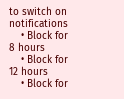to switch on notifications
    • Block for 8 hours
    • Block for 12 hours
    • Block for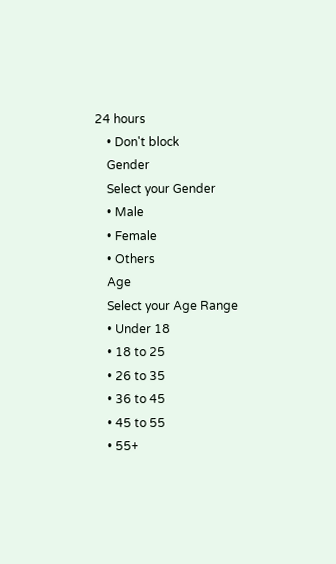24 hours
    • Don't block
    Gender
    Select your Gender
    • Male
    • Female
    • Others
    Age
    Select your Age Range
    • Under 18
    • 18 to 25
    • 26 to 35
    • 36 to 45
    • 45 to 55
    • 55+